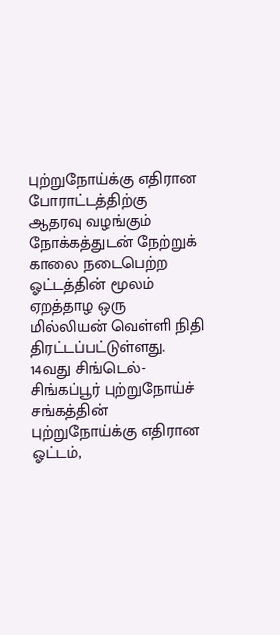புற்றுநோய்க்கு எதிரான போராட்டத்திற்கு ஆதரவு வழங்கும் நோக்கத்துடன் நேற்றுக் காலை நடைபெற்ற ஓட்டத்தின் மூலம் ஏறத்தாழ ஒரு மில்லியன் வெள்ளி நிதி திரட்டப்பட்டுள்ளது.
14வது சிங்டெல்-சிங்கப்பூர் புற்றுநோய்ச் சங்கத்தின் புற்றுநோய்க்கு எதிரான ஓட்டம்,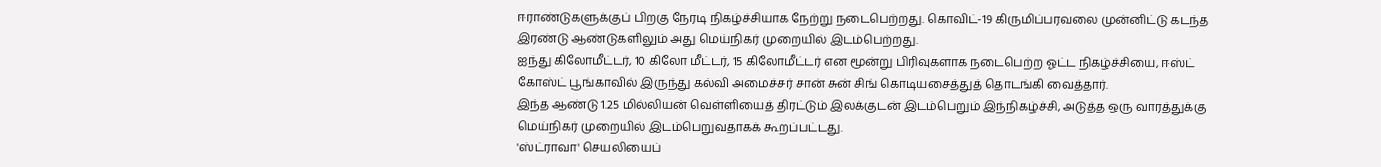ஈராண்டுகளுக்குப் பிறகு நேரடி நிகழ்ச்சியாக நேற்று நடைபெற்றது. கொவிட்-19 கிருமிப்பரவலை முன்னிட்டு கடந்த இரண்டு ஆண்டுகளிலும் அது மெய்நிகர் முறையில் இடம்பெற்றது.
ஐந்து கிலோமீட்டர், 10 கிலோ மீட்டர், 15 கிலோமீட்டர் என மூன்று பிரிவுகளாக நடைபெற்ற ஓட்ட நிகழ்ச்சியை, ஈஸ்ட் கோஸ்ட் பூங்காவில் இருந்து கல்வி அமைச்சர் சான் சுன் சிங் கொடியசைத்துத் தொடங்கி வைத்தார்.
இந்த ஆண்டு 1.25 மில்லியன் வெள்ளியைத் திரட்டும் இலக்குடன் இடம்பெறும் இந்நிகழ்ச்சி, அடுத்த ஒரு வாரத்துக்கு மெய்நிகர் முறையில் இடம்பெறுவதாகக் கூறப்பட்டது.
'ஸ்ட்ராவா' செயலியைப்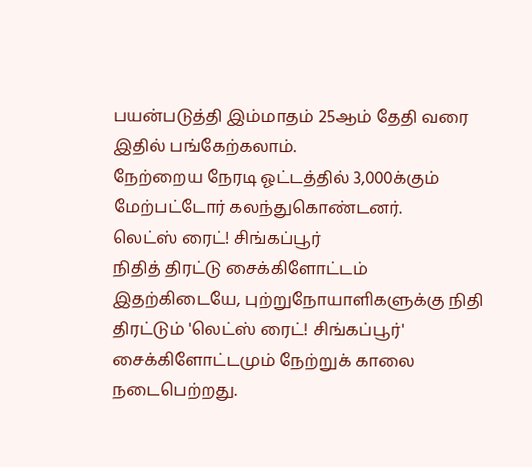பயன்படுத்தி இம்மாதம் 25ஆம் தேதி வரை இதில் பங்கேற்கலாம்.
நேற்றைய நேரடி ஓட்டத்தில் 3,000க்கும் மேற்பட்டோர் கலந்துகொண்டனர்.
லெட்ஸ் ரைட்! சிங்கப்பூர்
நிதித் திரட்டு சைக்கிளோட்டம்
இதற்கிடையே, புற்றுநோயாளிகளுக்கு நிதி திரட்டும் 'லெட்ஸ் ரைட்! சிங்கப்பூர்' சைக்கிளோட்டமும் நேற்றுக் காலை நடைபெற்றது.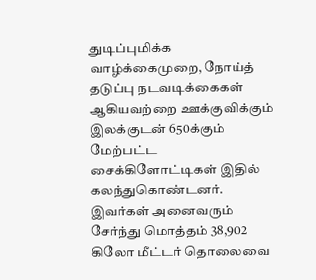துடிப்புமிக்க வாழ்க்கைமுறை, நோய்த் தடுப்பு நடவடிக்கைகள் ஆகியவற்றை ஊக்குவிக்கும் இலக்குடன் 650க்கும் மேற்பட்ட சைக்கிளோட்டிகள் இதில் கலந்துகொண்டனர். இவர்கள் அனைவரும் சேர்ந்து மொத்தம் 38,902 கிலோ மீட்டர் தொலைவை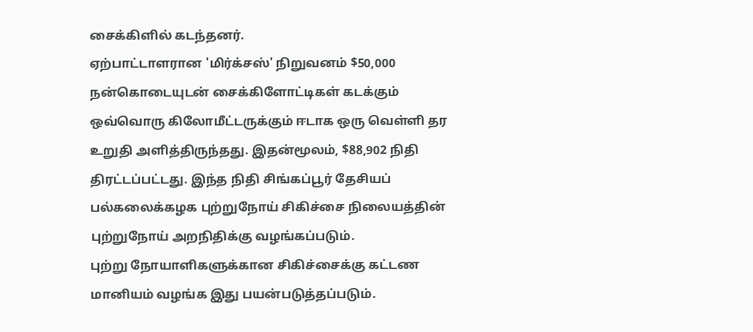சைக்கிளில் கடந்தனர்.
ஏற்பாட்டாளரான 'மிர்க்சஸ்' நிறுவனம் $50,000 நன்கொடையுடன் சைக்கிளோட்டிகள் கடக்கும் ஒவ்வொரு கிலோமீட்டருக்கும் ஈடாக ஒரு வெள்ளி தர உறுதி அளித்திருந்தது. இதன்மூலம், $88,902 நிதி திரட்டப்பட்டது. இந்த நிதி சிங்கப்பூர் தேசியப் பல்கலைக்கழக புற்றுநோய் சிகிச்சை நிலையத்தின் புற்றுநோய் அறநிதிக்கு வழங்கப்படும்.
புற்று நோயாளிகளுக்கான சிகிச்சைக்கு கட்டண மானியம் வழங்க இது பயன்படுத்தப்படும்.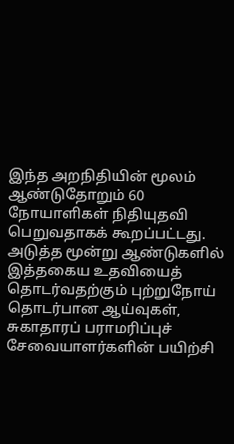இந்த அறநிதியின் மூலம் ஆண்டுதோறும் 60 நோயாளிகள் நிதியுதவி பெறுவதாகக் கூறப்பட்டது.
அடுத்த மூன்று ஆண்டுகளில் இத்தகைய உதவியைத் தொடர்வதற்கும் புற்றுநோய் தொடர்பான ஆய்வுகள், சுகாதாரப் பராமரிப்புச் சேவையாளர்களின் பயிற்சி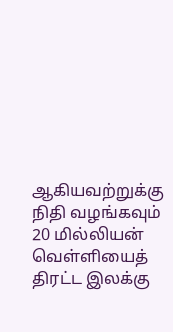ஆகியவற்றுக்கு நிதி வழங்கவும் 20 மில்லியன் வெள்ளியைத் திரட்ட இலக்கு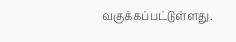வகுக்கப்பட்டுள்ளது.